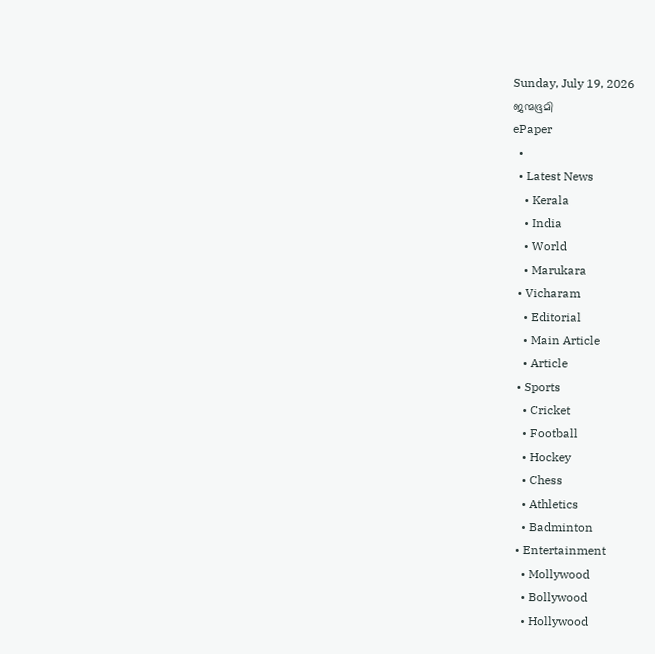Sunday, July 19, 2026
ജന്മഭൂമി
ePaper
  •
  • Latest News
    • Kerala
    • India
    • World
    • Marukara
  • Vicharam
    • Editorial
    • Main Article
    • Article
  • Sports
    • Cricket
    • Football
    • Hockey
    • Chess
    • Athletics
    • Badminton
  • Entertainment
    • Mollywood
    • Bollywood
    • Hollywood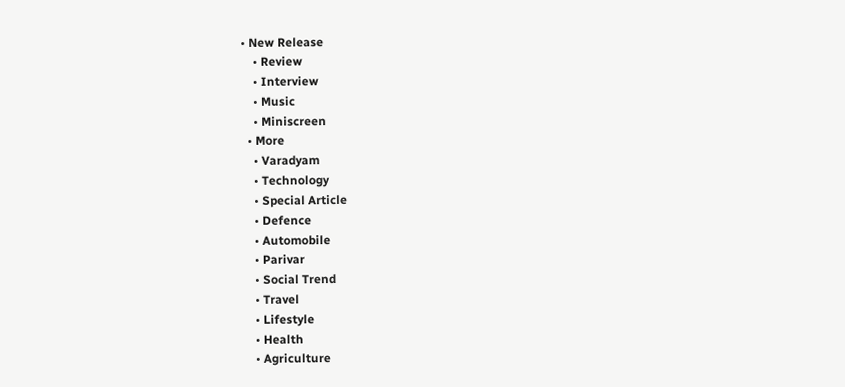• New Release
    • Review
    • Interview
    • Music
    • Miniscreen
  • More
    • Varadyam
    • Technology
    • Special Article
    • Defence
    • Automobile
    • Parivar
    • Social Trend
    • Travel
    • Lifestyle
    • Health
    • Agriculture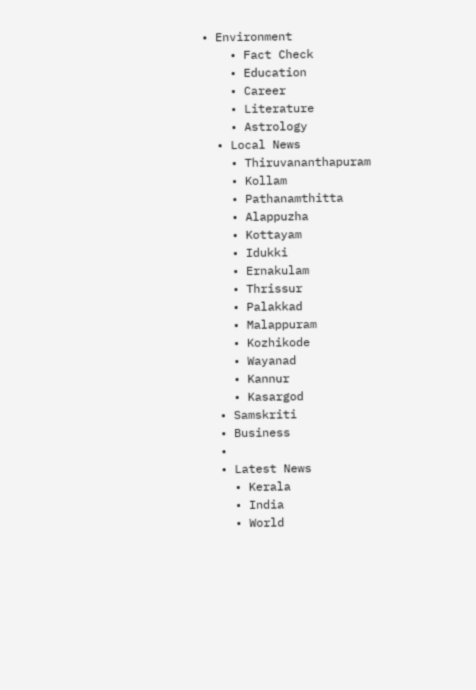• Environment
    • Fact Check
    • Education
    • Career
    • Literature
    • Astrology
  • Local News
    • Thiruvananthapuram
    • Kollam
    • Pathanamthitta
    • Alappuzha
    • Kottayam
    • Idukki
    • Ernakulam
    • Thrissur
    • Palakkad
    • Malappuram
    • Kozhikode
    • Wayanad
    • Kannur
    • Kasargod
  • Samskriti
  • Business
  •
  • Latest News
    • Kerala
    • India
    • World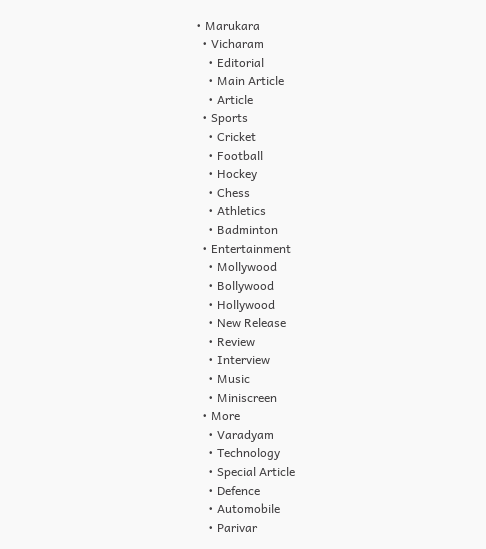• Marukara
  • Vicharam
    • Editorial
    • Main Article
    • Article
  • Sports
    • Cricket
    • Football
    • Hockey
    • Chess
    • Athletics
    • Badminton
  • Entertainment
    • Mollywood
    • Bollywood
    • Hollywood
    • New Release
    • Review
    • Interview
    • Music
    • Miniscreen
  • More
    • Varadyam
    • Technology
    • Special Article
    • Defence
    • Automobile
    • Parivar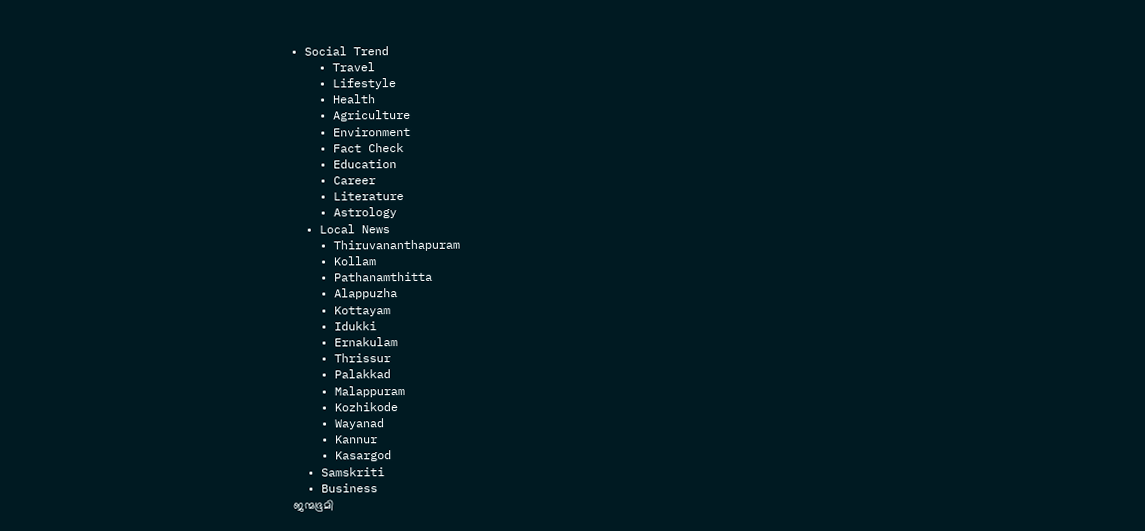• Social Trend
    • Travel
    • Lifestyle
    • Health
    • Agriculture
    • Environment
    • Fact Check
    • Education
    • Career
    • Literature
    • Astrology
  • Local News
    • Thiruvananthapuram
    • Kollam
    • Pathanamthitta
    • Alappuzha
    • Kottayam
    • Idukki
    • Ernakulam
    • Thrissur
    • Palakkad
    • Malappuram
    • Kozhikode
    • Wayanad
    • Kannur
    • Kasargod
  • Samskriti
  • Business
ജന്മഭൂമി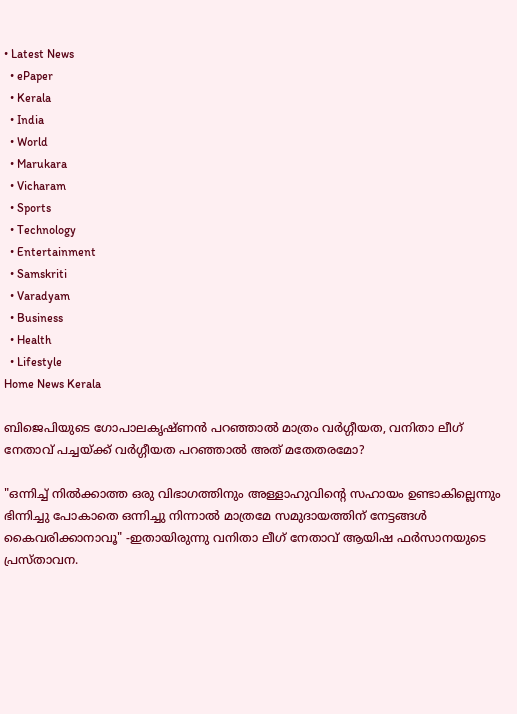• Latest News
  • ePaper
  • Kerala
  • India
  • World
  • Marukara
  • Vicharam
  • Sports
  • Technology
  • Entertainment
  • Samskriti
  • Varadyam
  • Business
  • Health
  • Lifestyle
Home News Kerala

ബിജെപിയുടെ ഗോപാലകൃഷ്ണന്‍ പറഞ്ഞാല്‍ മാത്രം വര്‍ഗ്ഗീയത, വനിതാ ലീഗ് നേതാവ് പച്ചയ്‌ക്ക് വര്‍ഗ്ഗീയത പറഞ്ഞാല്‍ അത് മതേതരമോ?

"ഒന്നിച്ച് നില്‍ക്കാത്ത ഒരു വിഭാഗത്തിനും അള്ളാഹുവിന്റെ സഹായം ഉണ്ടാകില്ലെന്നും ഭിന്നിച്ചു പോകാതെ ഒന്നിച്ചു നിന്നാല്‍ മാത്രമേ സമുദായത്തിന് നേട്ടങ്ങള്‍ കൈവരിക്കാനാവൂ" -ഇതായിരുന്നു വനിതാ ലീഗ് നേതാവ് ആയിഷ ഫര്‍സാനയുടെ പ്രസ്താവന.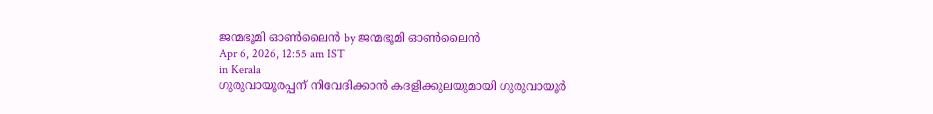ജന്മഭൂമി ഓണ്‍ലൈന്‍ by ജന്മഭൂമി ഓണ്‍ലൈന്‍
Apr 6, 2026, 12:55 am IST
in Kerala
ഗുരുവായൂരപ്പന് നിവേദിക്കാന്‍ കദളിക്കുലയുമായി ഗുരുവായൂര്‍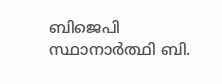ബിജെപി സ്ഥാനാര്‍ത്ഥി ബി.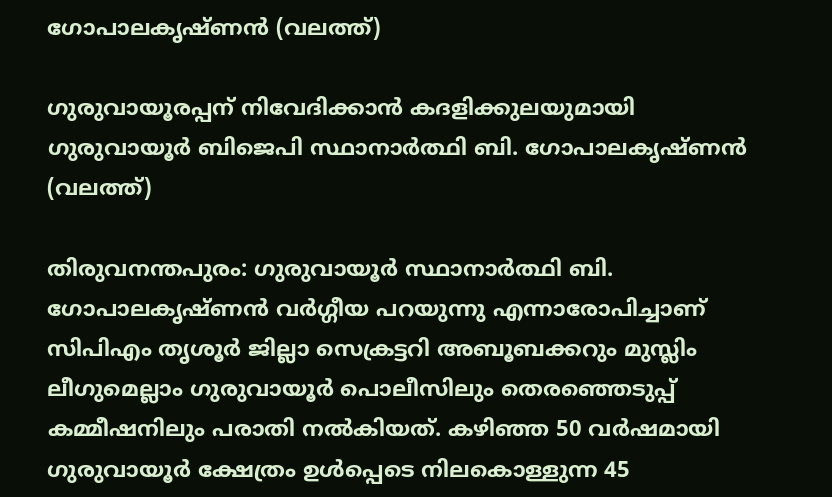ഗോപാലകൃഷ്ണന്‍ (വലത്ത്)

ഗുരുവായൂരപ്പന് നിവേദിക്കാന്‍ കദളിക്കുലയുമായി ഗുരുവായൂര്‍ ബിജെപി സ്ഥാനാര്‍ത്ഥി ബി. ഗോപാലകൃഷ്ണന്‍ (വലത്ത്)

തിരുവനന്തപുരം: ഗുരുവായൂര്‍ സ്ഥാനാര്‍ത്ഥി ബി. ഗോപാലകൃഷ്ണന്‍ വര്‍ഗ്ഗീയ പറയുന്നു എന്നാരോപിച്ചാണ് സിപിഎം തൃശൂര്‍ ജില്ലാ സെക്രട്ടറി അബൂബക്കറും മുസ്ലിം ലീഗുമെല്ലാം ഗുരുവായൂര്‍ പൊലീസിലും തെരഞ്ഞെടുപ്പ് കമ്മീഷനിലും പരാതി നല്‍കിയത്. കഴിഞ്ഞ 50 വര്‍ഷമായി ഗുരുവായൂര്‍ ക്ഷേത്രം ഉള്‍പ്പെടെ നില‍കൊള്ളുന്ന 45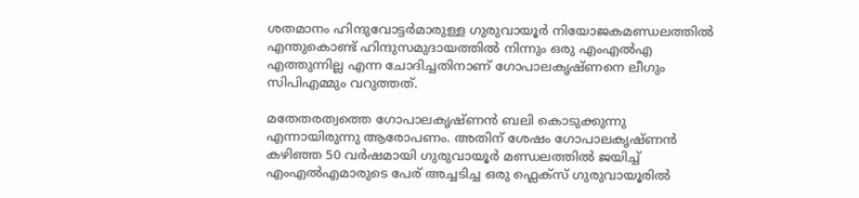ശതമാനം ഹിന്ദുവോട്ടര്‍മാരുള്ള ഗുരുവായൂര്‍ നിയോജകമണ്ഡലത്തില്‍ എന്തുകൊണ്ട് ഹിന്ദുസമുദായത്തില്‍ നിന്നും ഒരു എംഎല്‍എ എത്തുന്നില്ല എന്ന ചോദിച്ചതിനാണ് ഗോപാലകൃഷ്ണനെ ലീഗും സിപിഎമ്മും വറുത്തത്.

മതേതരത്വത്തെ ഗോപാലകൃഷ്ണന്‍ ബലി കൊടുക്കുന്നു എന്നായിരുന്നു ആരോപണം. അതിന് ശേഷം ഗോപാലകൃഷ്ണന്‍ കഴിഞ്ഞ 50 വര്‍ഷമായി ഗുരുവായൂര്‍ മണ്ഡലത്തില്‍ ജയിച്ച് എംഎല്‍എമാരുടെ പേര് അച്ചടിച്ച ഒരു ഫ്ലെക്സ് ഗുരുവായൂരില്‍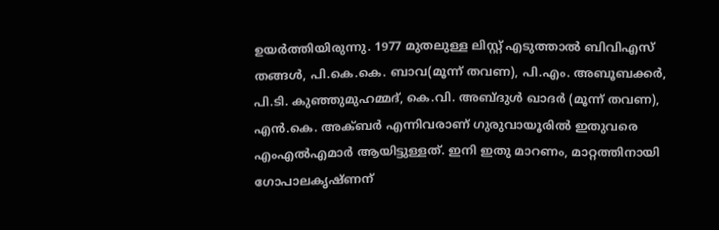ഉയര്‍ത്തിയിരുന്നു. 1977 മുതലുള്ള ലിസ്റ്റ് എടുത്താല്‍ ബിവിഎസ് തങ്ങള്‍, പി.കെ.കെ. ബാവ(മൂന്ന് തവണ), പി.എം. അബൂബക്കര്‍, പി.ടി. കുഞ്ഞുമുഹമ്മദ്, കെ.വി. അബ്ദുള്‍ ഖാദര്‍ (മൂന്ന് തവണ), എന്‍.കെ. അക്ബര്‍ എന്നിവരാണ് ഗുരുവായൂരില്‍ ഇതുവരെ എംഎല്‍എമാര്‍ ആയിട്ടുള്ളത്. ഇനി ഇതു മാറണം, മാറ്റത്തിനായി ഗോപാലകൃഷ്ണന്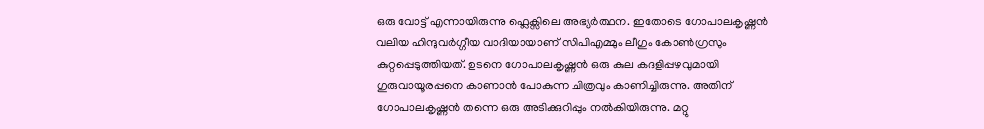ഒരു വോട്ട് എന്നായിരുന്നു ഫ്ലെക്സിലെ അഭ്യര്‍ത്ഥന. ഇതോടെ ഗോപാലകൃഷ്ണന്‍ വലിയ ഹിന്ദുവര്‍ഗ്ഗീയ വാദിയായാണ് സിപിഎമ്മും ലീഗും കോണ്‍ഗ്രസും കുറ്റപ്പെടുത്തിയത്. ഉടനെ ഗോപാലകൃഷ്ണന്‍ ഒരു കുല കദളിപ്പഴവുമായി ഗുരുവായൂരപ്പനെ കാണാന്‍ പോകുന്ന ചിത്രവും കാണിച്ചിരുന്നു. അതിന് ഗോപാലകൃഷ്ണന്‍ തന്നെ ഒരു അടിക്കുറിപ്പും നല്‍കിയിരുന്നു. മറ്റു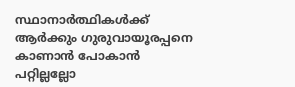സ്ഥാനാര്‍ത്ഥികള്‍ക്ക് ആര്‍ക്കും ഗുരുവായൂരപ്പനെ കാണാന്‍ പോകാന്‍ പറ്റില്ലല്ലോ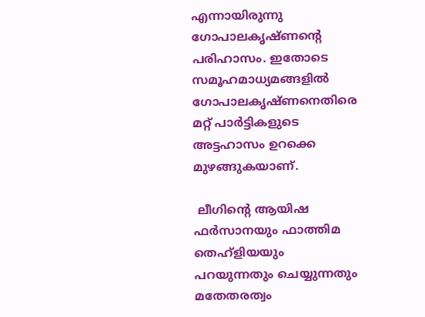എന്നായിരുന്നു ഗോപാലകൃഷ്ണന്റെ പരിഹാസം. ഇതോടെ സമൂഹമാധ്യമങ്ങളില്‍ ഗോപാലകൃഷ്ണനെതിരെ മറ്റ് പാര്‍ട്ടികളുടെ അട്ടഹാസം ഉറക്കെ മുഴങ്ങുകയാണ്.

 ലീഗിന്റെ ആയിഷ ഫര്‍സാനയും ഫാത്തിമ തെഹ്ളിയയും പറയുന്നതും ചെയ്യുന്നതും മതേതരത്വം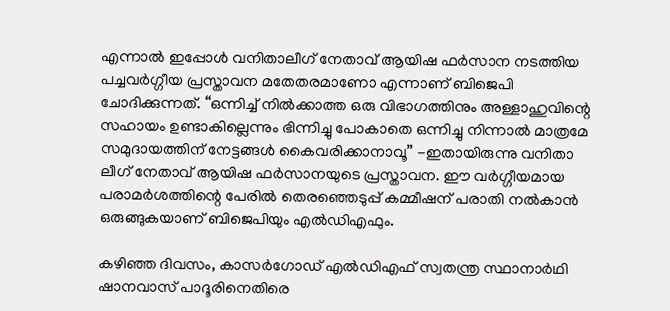എന്നാല്‍ ഇപ്പോള്‍ വനിതാലീഗ് നേതാവ് ആയിഷ ഫര്‍സാന നടത്തിയ പച്ചവര്‍ഗ്ഗീയ പ്രസ്താവന മതേതരമാണോ എന്നാണ് ബിജെപി ചോദിക്കുന്നത്. “ഒന്നിച്ച് നില്‍ക്കാത്ത ഒരു വിഭാഗത്തിനും അള്ളാഹുവിന്റെ സഹായം ഉണ്ടാകില്ലെന്നും ഭിന്നിച്ചു പോകാതെ ഒന്നിച്ചു നിന്നാല്‍ മാത്രമേ സമുദായത്തിന് നേട്ടങ്ങള്‍ കൈവരിക്കാനാവൂ” -ഇതായിരുന്നു വനിതാ ലീഗ് നേതാവ് ആയിഷ ഫര്‍സാനയുടെ പ്രസ്താവന. ഈ വര്‍ഗ്ഗീയമായ പരാമര്‍ശത്തിന്റെ പേരില്‍ തെരഞ്ഞെടുപ്പ് കമ്മീഷന് പരാതി നല്‍കാന്‍ ഒരുങ്ങുകയാണ് ബിജെപിയും എല്‍ഡിഎഫും.

കഴിഞ്ഞ ദിവസം, കാസര്‍ഗോഡ് എല്‍ഡിഎഫ് സ്വതന്ത്ര സ്ഥാനാര്‍ഥി ഷാനവാസ് പാദൂരിനെതിരെ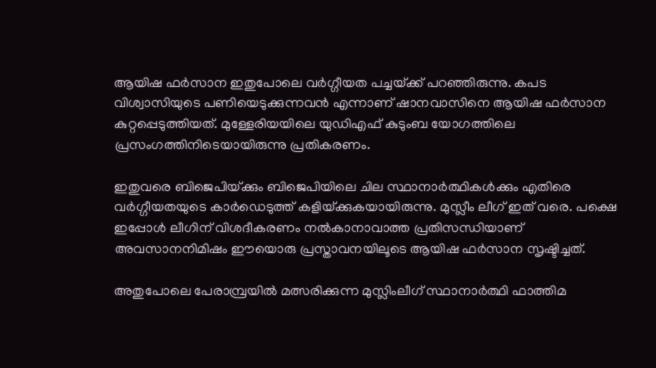ആയിഷ ഫര്‍സാന ഇതുപോലെ വര്‍ഗ്ഗീയത പച്ചയ്‌ക്ക് പറഞ്ഞിരുന്നു. കപട വിശ്വാസിയുടെ പണിയെടുക്കുന്നവന്‍ എന്നാണ് ഷാനവാസിനെ ആയിഷ ഫര്‍സാന കുറ്റപ്പെടുത്തിയത്. മുള്ളേരിയയിലെ യുഡിഎഫ് കുടുംബ യോഗത്തിലെ പ്രസംഗത്തിനിടെയായിരുന്നു പ്രതികരണം.

ഇതുവരെ ബിജെപിയ്‌ക്കും ബിജെപിയിലെ ചില സ്ഥാനാര്‍ത്ഥികള്‍ക്കും എതിരെ വര്‍ഗ്ഗീയതയുടെ കാര്‍ഡെടുത്ത് കളിയ്‌ക്കുകയായിരുന്നു. മുസ്ലീം ലീഗ് ഇത് വരെ. പക്ഷെ ഇപ്പോള്‍ ലീഗിന് വിശദീകരണം നല്‍കാനാവാത്ത പ്രതിസന്ധിയാണ് അവസാനനിമിഷം ഈയൊരു പ്രസ്താവനയിലൂടെ ആയിഷ ഫര്‍സാന സൃഷ്ടിച്ചത്.

അതുപോലെ പേരാമ്പ്രയില്‍ മത്സരിക്കുന്ന മുസ്ലിംലീഗ് സ്ഥാനാര്‍ത്ഥി ഫാത്തിമ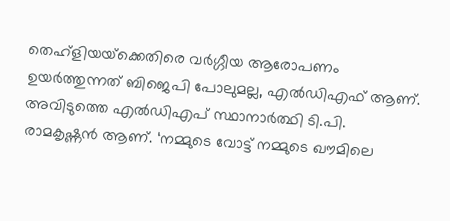തെഹ്ളിയയ്‌ക്കെതിരെ വര്‍ഗ്ഗീയ ആരോപണം ഉയര്‍ത്തുന്നത് ബിജെപി പോലുമല്ല, എല്‍ഡിഎഫ് ആണ്. അവിടുത്തെ എല്‍ഡിഎപ് സ്ഥാനാര്‍ത്ഥി ടി.പി. രാമകൃഷ്ണന്‍ ആണ്. ‘നമ്മുടെ വോട്ട് നമ്മുടെ ഖൗമിലെ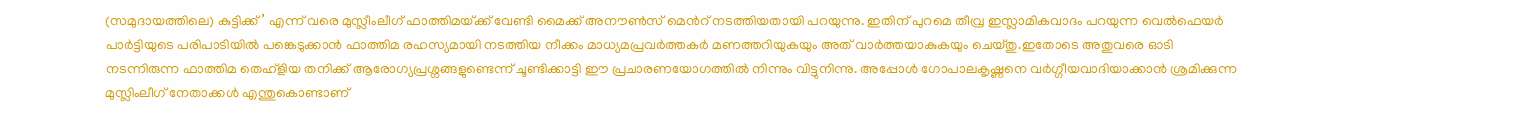(സമുദായത്തിലെ) കുട്ടിക്ക്’ എന്ന് വരെ മുസ്ലീംലീഗ് ഫാത്തിമയ്‌ക്ക് വേണ്ടി മൈക്ക് അനൗണ്‍സ് മെന്‍റ് നടത്തിയതായി പറയുന്നു. ഇതിന് പുറമെ തീവ്ര ഇസ്ലാമികവാദം പറയുന്ന വെല്‍ഫെയര്‍ പാര്‍ട്ടിയുടെ പരിപാടിയില്‍ പങ്കെടുക്കാന്‍ ഫാത്തിമ രഹസ്യമായി നടത്തിയ നീക്കം മാധ്യമപ്രവര്‍ത്തകര്‍ മണത്തറിയുകയും അത് വാര്‍ത്തയാകുകയും ചെയ്തു.ഇതോടെ അതുവരെ ഓടി നടന്നിരുന്ന ഫാത്തിമ തെഹ്ളിയ തനിക്ക് ആരോഗ്യപ്രശ്നങ്ങളുണ്ടെന്ന് ചൂണ്ടിക്കാട്ടി ഈ പ്രചാരണയോഗത്തില്‍ നിന്നും വിട്ടുനിന്നു. അപ്പോള്‍ ഗോപാലകൃഷ്ണനെ വര്‍ഗ്ഗീയവാദിയാക്കാന്‍ ശ്രമിക്കുന്ന മുസ്ലിംലീഗ് നേതാക്കള്‍ എന്തുകൊണ്ടാണ്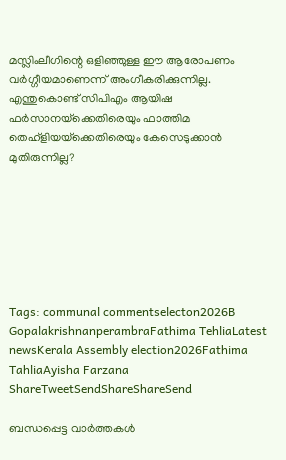മസ്ലിംലീഗിന്റെ ഒളിഞ്ഞുള്ള ഈ ആരോപണം വര്‍ഗ്ഗീയമാണെന്ന് അംഗീകരിക്കുന്നില്ല. എന്തുകൊണ്ട് സിപിഎം ആയിഷ ഫര്‍സാനയ്‌ക്കെതിരെയും ഫാത്തിമ തെഹ്ളിയയ്‌ക്കെതിരെയും കേസെടുക്കാന്‍ മുതിരുന്നില്ല?







Tags: communal commentselecton2026B GopalakrishnanperambraFathima TehliaLatest newsKerala Assembly election2026Fathima TahliaAyisha Farzana
ShareTweetSendShareShareSend

ബന്ധപ്പെട്ട വാര്‍ത്തകള്‍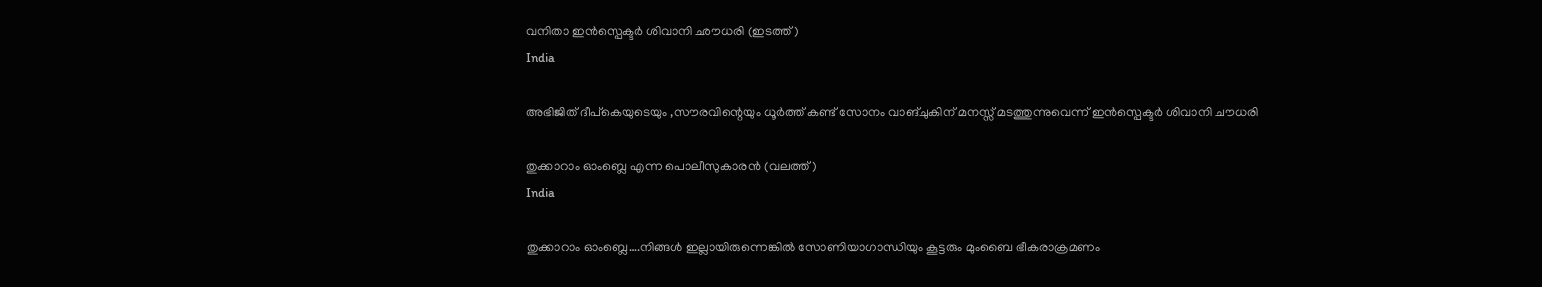വനിതാ ഇന്‍സ്പെക്ടര്‍ ശിവാനി ഛൗധരി (ഇടത്ത്)
India

അഭിജിത് ദീപ്കെയുടെയും ,സൗരവിന്റെയും ധൂര്‍ത്ത് കണ്ട് സോനം വാങ്ചുകിന് മനസ്സ് മടത്തുന്നുവെന്ന് ഇന്‍സ്പെക്ടര്‍ ശിവാനി ചൗധരി

തുക്കാറാം ഓംബ്ലെ എന്ന പൊലീസുകാരന്‍ (വലത്ത്)
India

തുക്കാറാം ഓംബ്ലെ….നിങ്ങള്‍ ഇല്ലായിരുന്നെങ്കില്‍ സോണിയാഗാന്ധിയും കൂട്ടരും മുംബൈ ഭീകരാക്രമണം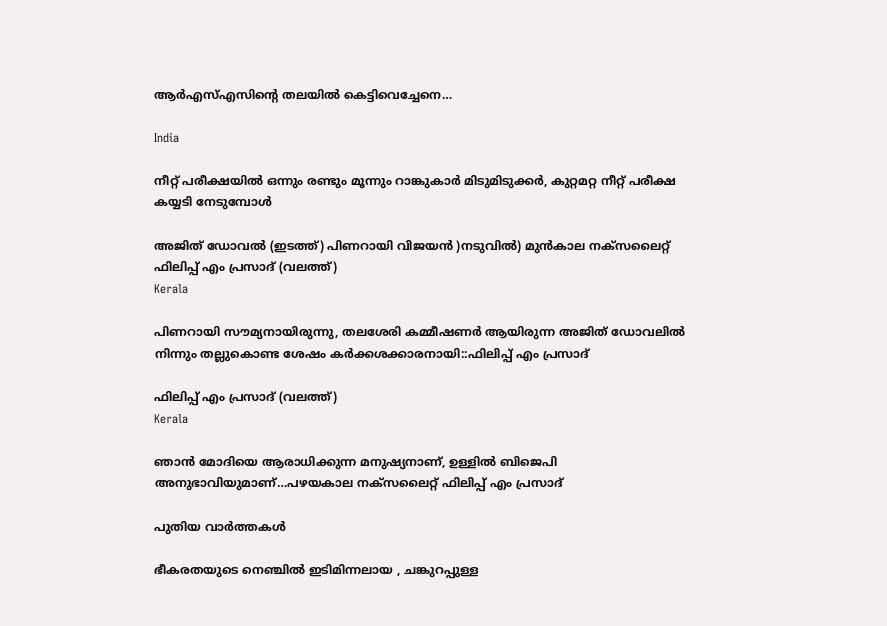ആര്‍എസ്എസിന്റെ തലയില്‍ കെട്ടിവെച്ചേനെ…

India

നീറ്റ് പരീക്ഷയില്‍ ഒന്നും രണ്ടും മൂന്നും റാങ്കുകാര്‍ മിടുമിടുക്കര്‍, കുറ്റമറ്റ നീറ്റ് പരീക്ഷ കയ്യടി നേടുമ്പോള്‍

അജിത് ഡോവല്‍ (ഇടത്ത്) പിണറായി വിജയന്‍ )നടുവില്‍) മുന്‍കാല നക്സലൈറ്റ് ഫിലിപ്പ് എം പ്രസാദ് (വലത്ത്)
Kerala

പിണറായി സൗമ്യനായിരുന്നു, തലശേരി കമ്മീഷണര്‍ ആയിരുന്ന അജിത് ഡോവലില്‍ നിന്നും തല്ലുകൊണ്ട ശേഷം കര്‍ക്കശക്കാരനായി::ഫിലിപ്പ് എം പ്രസാദ്

ഫിലിപ്പ് എം പ്രസാദ് (വലത്ത്)
Kerala

ഞാന്‍ മോദിയെ ആരാധിക്കുന്ന മനുഷ്യനാണ്, ഉള്ളില്‍ ബിജെപി അനുഭാവിയുമാണ്…പഴയകാല നക്സലൈറ്റ് ഫിലിപ്പ് എം പ്രസാദ്

പുതിയ വാര്‍ത്തകള്‍

ഭീകരതയുടെ നെഞ്ചിൽ ഇടിമിന്നലായ , ചങ്കുറപ്പുള്ള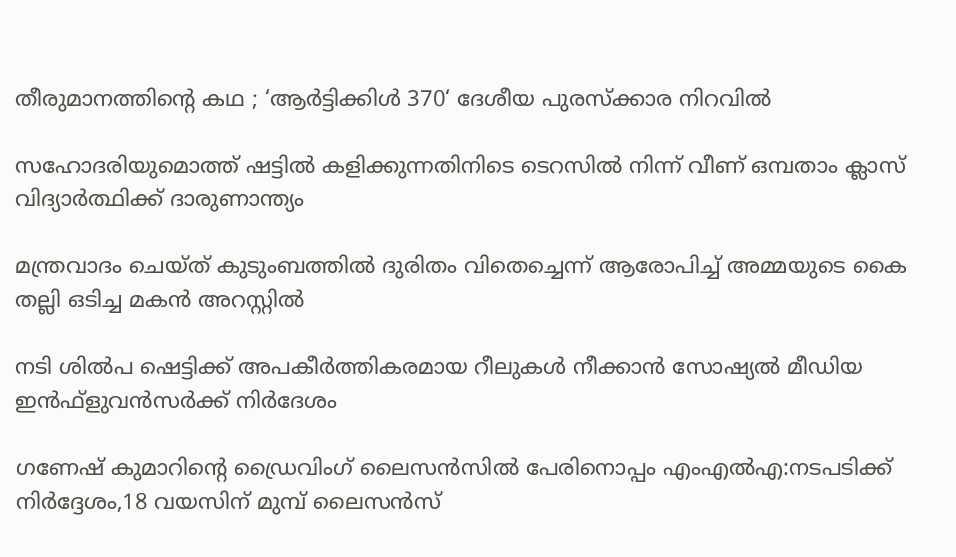തീരുമാനത്തിന്റെ കഥ ; ‘ആർട്ടിക്കിൾ 370‘ ദേശീയ പുരസ്ക്കാര നിറവിൽ

സഹോദരിയുമൊത്ത് ഷട്ടില്‍ കളിക്കുന്നതിനിടെ ടെറസില്‍ നിന്ന് വീണ് ഒമ്പതാം ക്ലാസ് വിദ്യാര്‍ത്ഥിക്ക് ദാരുണാന്ത്യം

മന്ത്രവാദം ചെയ്ത് കുടുംബത്തില്‍ ദുരിതം വിതെച്ചെന്ന് ആരോപിച്ച് അമ്മയുടെ കൈ തല്ലി ഒടിച്ച മകന്‍ അറസ്റ്റില്‍

നടി ശില്‍പ ഷെട്ടിക്ക് അപകീര്‍ത്തികരമായ റീലുകള്‍ നീക്കാന്‍ സോഷ്യല്‍ മീഡിയ ഇന്‍ഫ്‌ളുവന്‍സര്‍ക്ക് നിര്‍ദേശം

ഗണേഷ് കുമാറിന്റെ ഡ്രൈവിംഗ് ലൈസന്‍സില്‍ പേരിനൊപ്പം എംഎല്‍എ:നടപടിക്ക് നിര്‍ദ്ദേശം,18 വയസിന് മുമ്പ് ലൈസന്‍സ്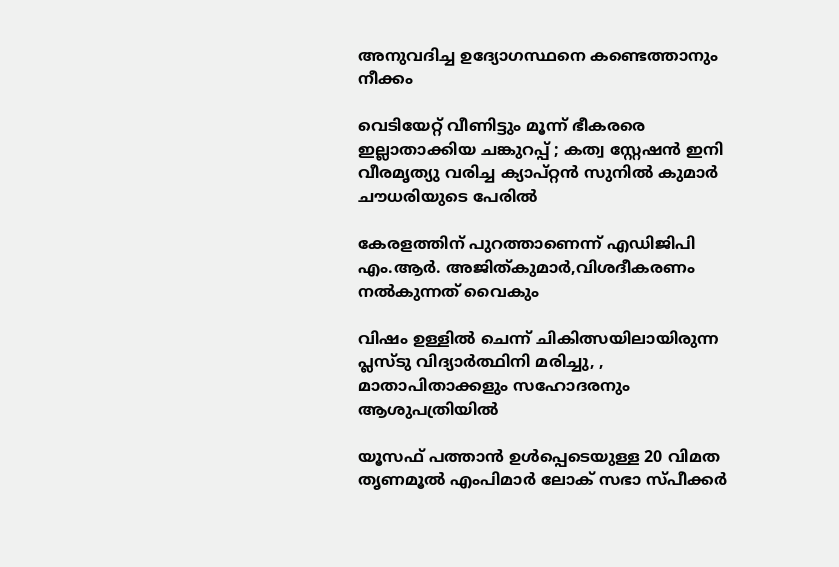അനുവദിച്ച ഉദ്യോഗസ്ഥനെ കണ്ടെത്താനും നീക്കം

വെടിയേറ്റ് വീണിട്ടും മൂന്ന് ഭീകരരെ ഇല്ലാതാക്കിയ ചങ്കുറപ്പ് ; കത്വ സ്റ്റേഷൻ ഇനി വീരമൃത്യു വരിച്ച ക്യാപ്റ്റൻ സുനിൽ കുമാർ ചൗധരിയുടെ പേരിൽ

കേരളത്തിന് പുറത്താണെന്ന് എഡിജിപി എം.ആര്‍. അജിത്കുമാര്‍,വിശദീകരണം നല്‍കുന്നത് വൈകും

വിഷം ഉള്ളില്‍ ചെന്ന് ചികിത്സയിലായിരുന്ന പ്ലസ്ടു വിദ്യാര്‍ത്ഥിനി മരിച്ചു, , മാതാപിതാക്കളും സഹോദരനും ആശുപത്രിയില്‍

യൂസഫ് പത്താന്‍ ഉള്‍പ്പെടെയുള്ള 20 വിമത തൃണമൂല്‍ എംപിമാര്‍ ലോക് സഭാ സ്പീക്കര്‍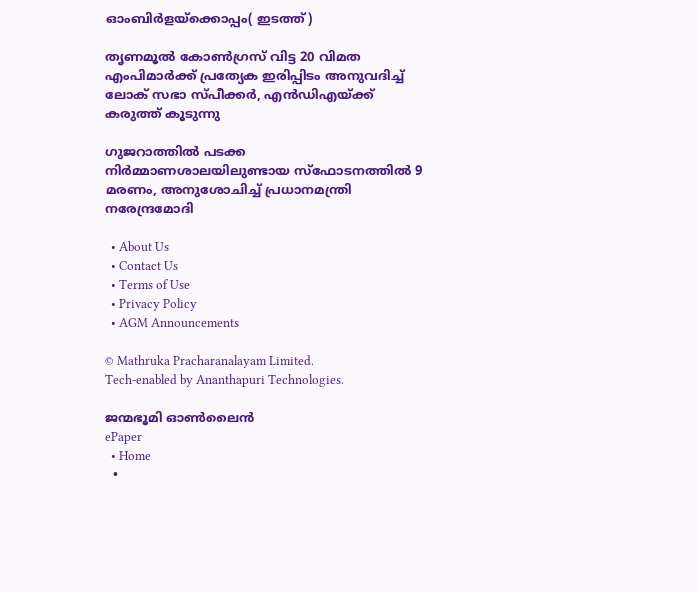ഓംബിര്‍ളയ്ക്കൊപ്പം( ഇടത്ത്)

തൃണമൂല്‍ കോണ്‍ഗ്രസ് വിട്ട 20 വിമത എംപിമാര്‍ക്ക് പ്രത്യേക ഇരിപ്പിടം അനുവദിച്ച് ലോക് സഭാ സ്പീക്കര്‍, എന്‍ഡിഎയ്‌ക്ക് കരുത്ത് കൂടുന്നു

ഗുജറാത്തില്‍ പടക്ക നിര്‍മ്മാണശാലയിലുണ്ടായ സ്ഫോടനത്തില്‍ 9 മരണം, അനുശോചിച്ച് പ്രധാനമന്ത്രി നരേന്ദ്രമോദി

  • About Us
  • Contact Us
  • Terms of Use
  • Privacy Policy
  • AGM Announcements

© Mathruka Pracharanalayam Limited.
Tech-enabled by Ananthapuri Technologies.

ജന്മഭൂമി ഓണ്‍ലൈന്‍
ePaper
  • Home
  •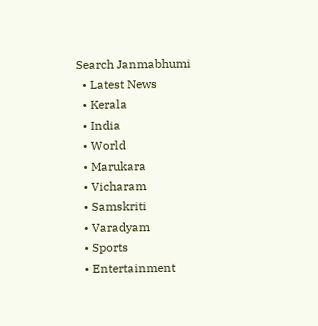Search Janmabhumi
  • Latest News
  • Kerala
  • India
  • World
  • Marukara
  • Vicharam
  • Samskriti
  • Varadyam
  • Sports
  • Entertainment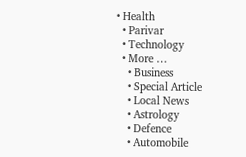• Health
  • Parivar
  • Technology
  • More …
    • Business
    • Special Article
    • Local News
    • Astrology
    • Defence
    • Automobile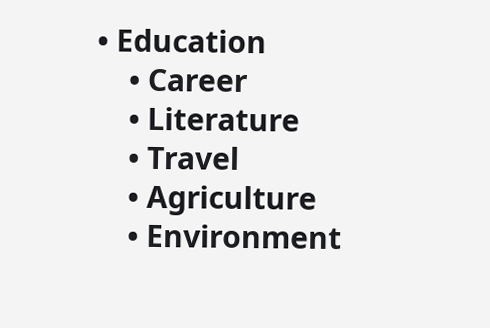• Education
    • Career
    • Literature
    • Travel
    • Agriculture
    • Environment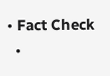• Fact Check
  •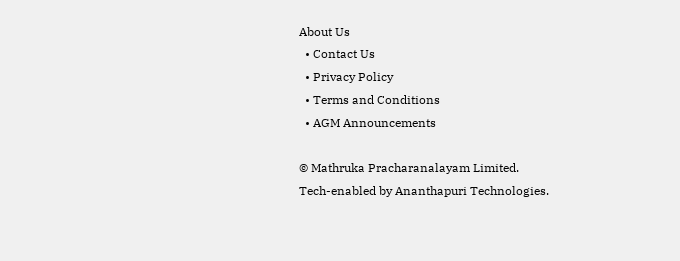About Us
  • Contact Us
  • Privacy Policy
  • Terms and Conditions
  • AGM Announcements

© Mathruka Pracharanalayam Limited.
Tech-enabled by Ananthapuri Technologies.